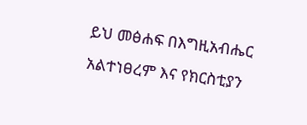ይህ መፅሐፍ በእግዚአብሔር አልተነፀረም እና የክርስቲያን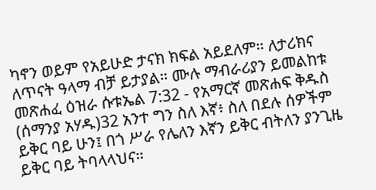ካኖን ወይም የአይሁድ ታናክ ክፍል አይደለም። ለታሪክና ለጥናት ዓላማ ብቻ ይታያል። ሙሉ ማብራሪያን ይመልከቱ መጽሐፈ ዕዝራ ሱቱኤል 7:32 - የአማርኛ መጽሐፍ ቅዱስ (ሰማንያ አሃዱ)32 አንተ ግን ስለ እኛ፥ ስለ በደሉ ሰዎችም ይቅር ባይ ሁን፤ በጎ ሥራ የሌለን እኛን ይቅር ብትለን ያንጊዜ ይቅር ባይ ትባላላህና።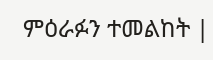ምዕራፉን ተመልከት |